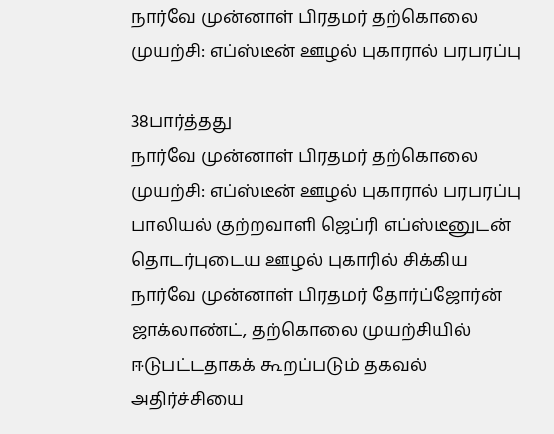நார்வே முன்னாள் பிரதமர் தற்கொலை முயற்சி: எப்ஸ்டீன் ஊழல் புகாரால் பரபரப்பு

38பார்த்தது
நார்வே முன்னாள் பிரதமர் தற்கொலை முயற்சி: எப்ஸ்டீன் ஊழல் புகாரால் பரபரப்பு
பாலியல் குற்றவாளி ஜெப்ரி எப்ஸ்டீனுடன் தொடர்புடைய ஊழல் புகாரில் சிக்கிய நார்வே முன்னாள் பிரதமர் தோர்ப்ஜோர்ன் ஜாக்லாண்ட், தற்கொலை முயற்சியில் ஈடுபட்டதாகக் கூறப்படும் தகவல் அதிர்ச்சியை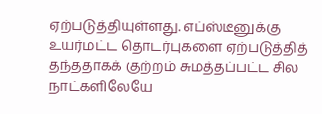ஏற்படுத்தியுள்ளது. எப்ஸ்டீனுக்கு உயர்மட்ட தொடர்புகளை ஏற்படுத்தித் தந்ததாகக் குற்றம் சுமத்தப்பட்ட சில நாட்களிலேயே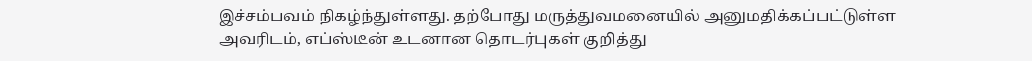இச்சம்பவம் நிகழ்ந்துள்ளது. தற்போது மருத்துவமனையில் அனுமதிக்கப்பட்டுள்ள அவரிடம், எப்ஸ்டீன் உடனான தொடர்புகள் குறித்து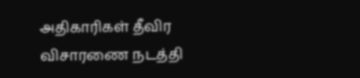அதிகாரிகள் தீவிர விசாரணை நடத்தி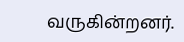வருகின்றனர்.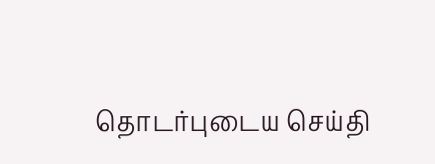தொடர்புடைய செய்தி